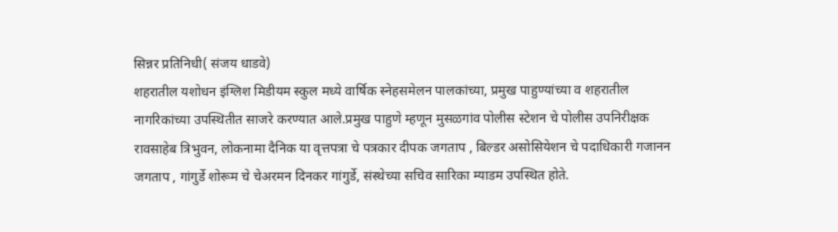सिन्नर प्रतिनिधी( संजय धाडवे)
शहरातील यशोधन इंग्लिश मिडीयम स्कुल मध्ये वार्षिक स्नेहसमेलन पालकांच्या, प्रमुख पाहुण्यांच्या व शहरातील नागरिकांच्या उपस्थितीत साजरे करण्यात आले.प्रमुख पाहुणे म्हणून मुसळगांव पोलीस स्टेशन चे पोलीस उपनिरीक्षक रावसाहेब त्रिभुवन, लोकनामा दैनिक या वृत्तपत्रा चे पत्रकार दीपक जगताप , बिल्डर असोसियेशन चे पदाधिकारी गजानन जगताप , गांगुर्डे शोरूम चे चेअरमन दिनकर गांगुर्डे, संस्थेच्या सचिव सारिका म्याडम उपस्थित होते.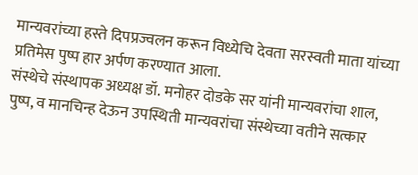मान्यवरांच्या हस्ते दिपप्रज्वलन करून विध्येचि देवता सरस्वती माता यांच्या प्रतिमेस पुष्प हार अर्पण करण्यात आला.
संस्थेचे संस्थापक अध्यक्ष डॉ. मनोहर दोडके सर यांनी मान्यवरांचा शाल, पुष्प, व मानचिन्ह देऊन उपस्थिती मान्यवरांचा संस्थेच्या वतीने सत्कार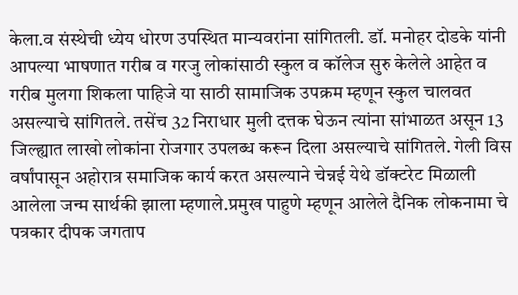केला.व संस्थेची ध्येय धोरण उपस्थित मान्यवरांना सांगितली. डॉ. मनोहर दोडके यांनी आपल्या भाषणात गरीब व गरजु लोकांसाठी स्कुल व कॉलेज सुरु केलेले आहेत व गरीब मुलगा शिकला पाहिजे या साठी सामाजिक उपक्रम म्हणून स्कुल चालवत असल्याचे सांगितले. तसेंच 32 निराधार मुली दत्तक घेऊन त्यांना सांभाळत असून 13 जिल्ह्यात लाखो लोकांना रोजगार उपलब्ध करून दिला असल्याचे सांगितले. गेली विस वर्षांपासून अहोरात्र समाजिक कार्य करत असल्याने चेन्नई येथे डॉक्टरेट मिळाली आलेला जन्म सार्थकी झाला म्हणाले.प्रमुख पाहुणे म्हणून आलेले दैनिक लोकनामा चे पत्रकार दीपक जगताप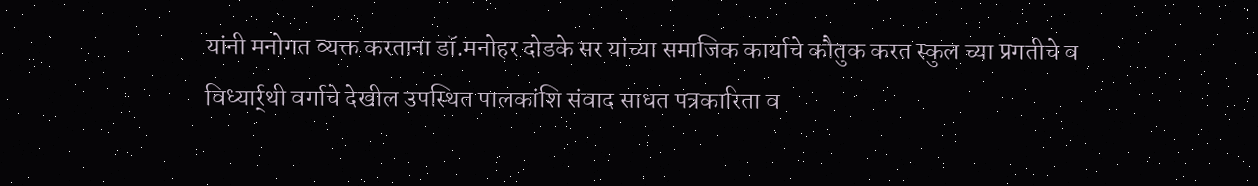यांनी मनोगत व्यक्त करताना डॉ.मनोहर दोडके सर यांच्या समाजिक कार्याचे कौतुक करत स्कुल च्या प्रगतीचे व विध्यार्र्थी वर्गाचे देखील उपस्थित पालकांशि संवाद साधत पत्रकारिता व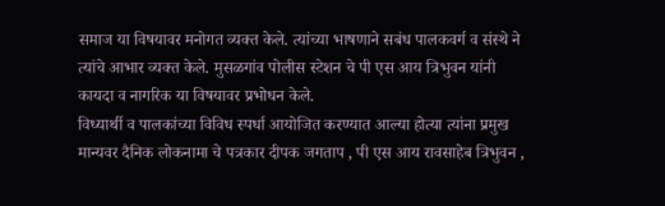समाज या विषयावर मनोगत व्यक्त केले. त्यांच्या भाषणाने सबंध पालकवर्ग व संस्थे ने त्यांचे आभार व्यक्त केले. मुसळगांव पोलीस स्टेशन चे पी एस आय त्रिभुवन यांनी कायदा व नागरिक या विषयावर प्रभोधन केले.
विध्यार्थी व पालकांच्या विविध स्पर्धा आयोजित करण्यात आल्या होत्या त्यांना प्रमुख मान्यवर दैनिक लोकनामा चे पत्रकार दीपक जगताप , पी एस आय रावसाहेब त्रिभुवन ,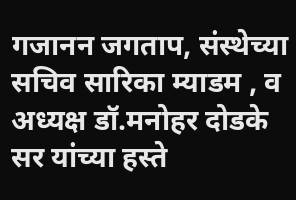गजानन जगताप, संस्थेच्या सचिव सारिका म्याडम , व अध्यक्ष डॉ.मनोहर दोडके सर यांच्या हस्ते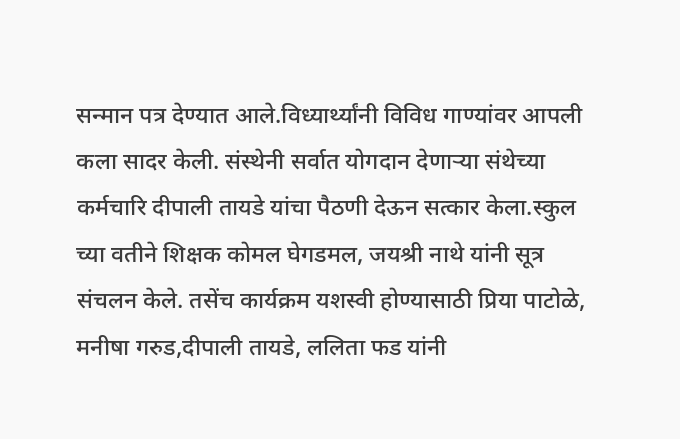सन्मान पत्र देण्यात आले.विध्यार्थ्यांनी विविध गाण्यांवर आपली कला सादर केली. संस्थेनी सर्वात योगदान देणाऱ्या संथेच्या कर्मचारि दीपाली तायडे यांचा पैठणी देऊन सत्कार केला.स्कुल च्या वतीने शिक्षक कोमल घेगडमल, जयश्री नाथे यांनी सूत्र संचलन केले. तसेंच कार्यक्रम यशस्वी होण्यासाठी प्रिया पाटोळे, मनीषा गरुड,दीपाली तायडे, ललिता फड यांनी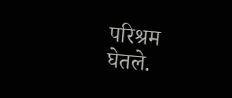परिश्रम घेतले.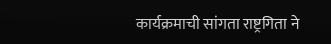कार्यक्रमाची सांगता राष्ट्रगिता ने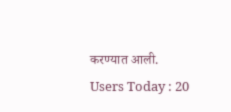करण्यात आली.
Users Today : 20